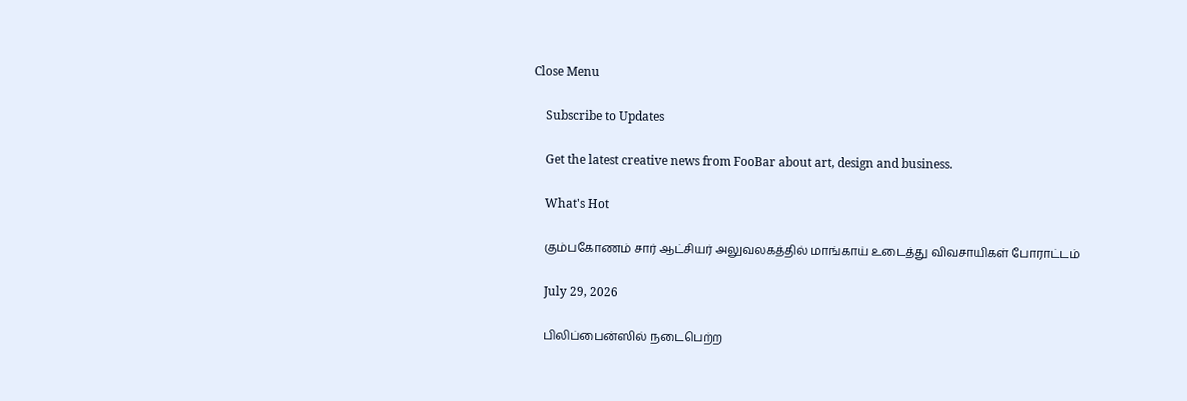Close Menu

    Subscribe to Updates

    Get the latest creative news from FooBar about art, design and business.

    What's Hot

    கும்பகோணம் சார் ஆட்சியர் அலுவலகத்தில் மாங்காய் உடைத்து விவசாயிகள் போராட்டம்

    July 29, 2026

    பிலிப்பைன்ஸில் நடைபெற்ற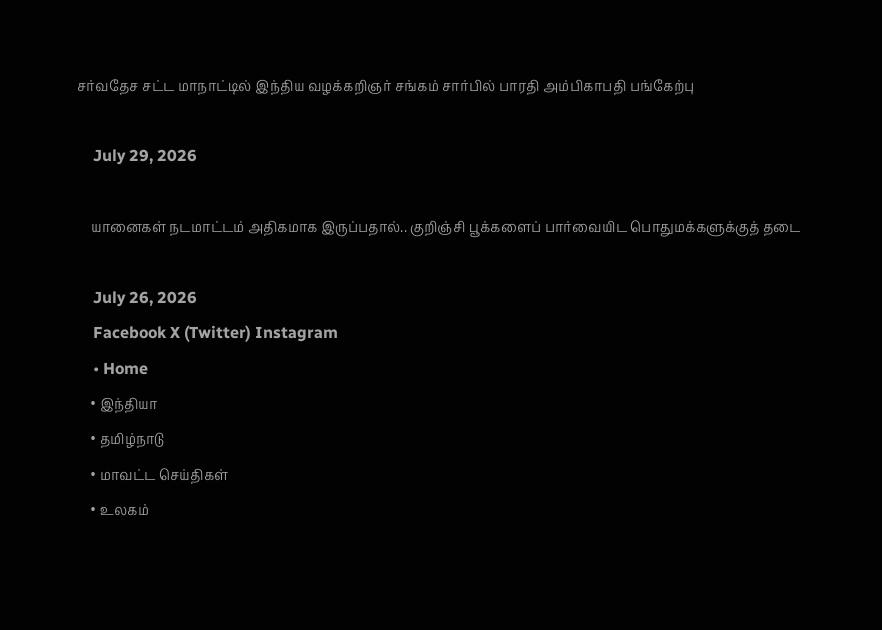சர்வதேச சட்ட மாநாட்டில் இந்திய வழக்கறிஞர் சங்கம் சார்பில் பாரதி அம்பிகாபதி பங்கேற்பு

    July 29, 2026

    யானைகள் நடமாட்டம் அதிகமாக இருப்பதால்.. குறிஞ்சி பூக்களைப் பார்வையிட பொதுமக்களுக்குத் தடை

    July 26, 2026
    Facebook X (Twitter) Instagram
    • Home
    • இந்தியா
    • தமிழ்நாடு
    • மாவட்ட செய்திகள்
    • உலகம்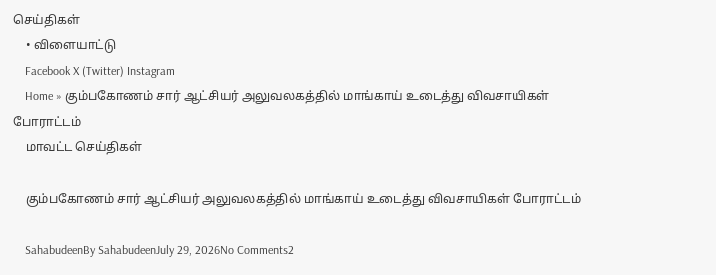செய்திகள்
    • விளையாட்டு
    Facebook X (Twitter) Instagram
    Home » கும்பகோணம் சார் ஆட்சியர் அலுவலகத்தில் மாங்காய் உடைத்து விவசாயிகள் போராட்டம்
    மாவட்ட செய்திகள்

    கும்பகோணம் சார் ஆட்சியர் அலுவலகத்தில் மாங்காய் உடைத்து விவசாயிகள் போராட்டம்

    SahabudeenBy SahabudeenJuly 29, 2026No Comments2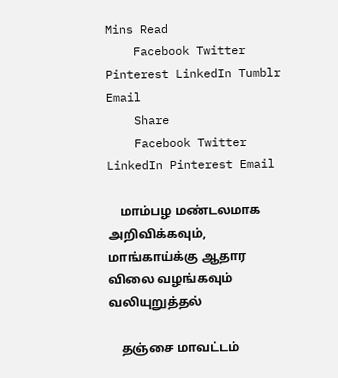Mins Read
    Facebook Twitter Pinterest LinkedIn Tumblr Email
    Share
    Facebook Twitter LinkedIn Pinterest Email

    மாம்பழ மண்டலமாக அறிவிக்கவும், மாங்காய்க்கு ஆதார விலை வழங்கவும் வலியுறுத்தல்

    தஞ்சை மாவட்டம்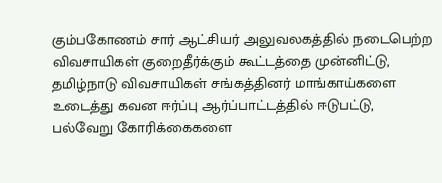கும்பகோணம் சார் ஆட்சியர் அலுவலகத்தில் நடைபெற்ற விவசாயிகள் குறைதீர்க்கும் கூட்டத்தை முன்னிட்டு, தமிழ்நாடு விவசாயிகள் சங்கத்தினர் மாங்காய்களை உடைத்து கவன ஈர்ப்பு ஆர்ப்பாட்டத்தில் ஈடுபட்டு, பல்வேறு கோரிக்கைகளை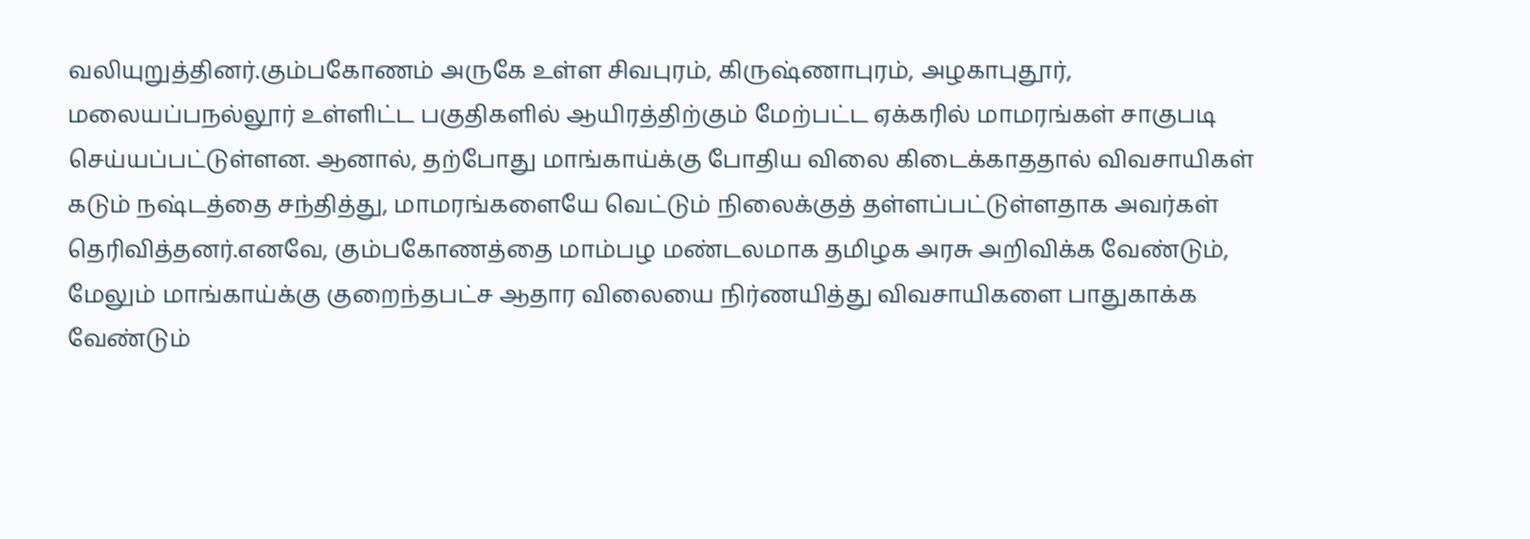வலியுறுத்தினர்.கும்பகோணம் அருகே உள்ள சிவபுரம், கிருஷ்ணாபுரம், அழகாபுதூர், மலையப்பநல்லூர் உள்ளிட்ட பகுதிகளில் ஆயிரத்திற்கும் மேற்பட்ட ஏக்கரில் மாமரங்கள் சாகுபடி செய்யப்பட்டுள்ளன. ஆனால், தற்போது மாங்காய்க்கு போதிய விலை கிடைக்காததால் விவசாயிகள் கடும் நஷ்டத்தை சந்தித்து, மாமரங்களையே வெட்டும் நிலைக்குத் தள்ளப்பட்டுள்ளதாக அவர்கள் தெரிவித்தனர்.எனவே, கும்பகோணத்தை மாம்பழ மண்டலமாக தமிழக அரசு அறிவிக்க வேண்டும், மேலும் மாங்காய்க்கு குறைந்தபட்ச ஆதார விலையை நிர்ணயித்து விவசாயிகளை பாதுகாக்க வேண்டும்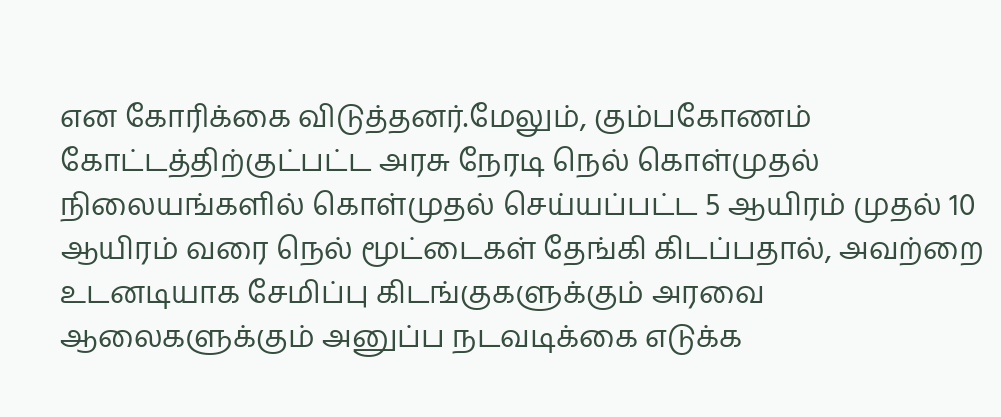என கோரிக்கை விடுத்தனர்.மேலும், கும்பகோணம் கோட்டத்திற்குட்பட்ட அரசு நேரடி நெல் கொள்முதல் நிலையங்களில் கொள்முதல் செய்யப்பட்ட 5 ஆயிரம் முதல் 10 ஆயிரம் வரை நெல் மூட்டைகள் தேங்கி கிடப்பதால், அவற்றை உடனடியாக சேமிப்பு கிடங்குகளுக்கும் அரவை ஆலைகளுக்கும் அனுப்ப நடவடிக்கை எடுக்க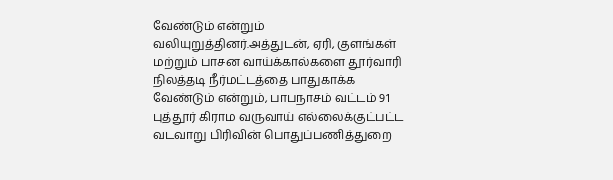வேண்டும் என்றும் வலியுறுத்தினர்.அத்துடன், ஏரி, குளங்கள் மற்றும் பாசன வாய்க்கால்களை தூர்வாரி நிலத்தடி நீர்மட்டத்தை பாதுகாக்க வேண்டும் என்றும், பாபநாசம் வட்டம் 91 புத்தூர் கிராம வருவாய் எல்லைக்குட்பட்ட வடவாறு பிரிவின் பொதுப்பணித்துறை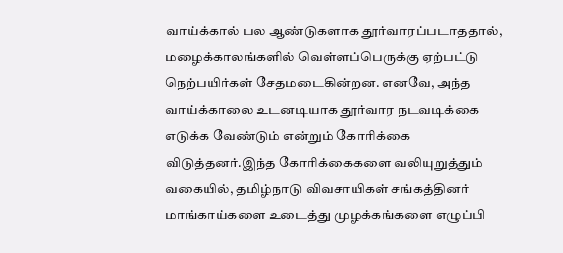வாய்க்கால் பல ஆண்டுகளாக தூர்வாரப்படாததால், மழைக்காலங்களில் வெள்ளப்பெருக்கு ஏற்பட்டு நெற்பயிர்கள் சேதமடைகின்றன. எனவே, அந்த வாய்க்காலை உடனடியாக தூர்வார நடவடிக்கை எடுக்க வேண்டும் என்றும் கோரிக்கை விடுத்தனர்.இந்த கோரிக்கைகளை வலியுறுத்தும் வகையில், தமிழ்நாடு விவசாயிகள் சங்கத்தினர் மாங்காய்களை உடைத்து முழக்கங்களை எழுப்பி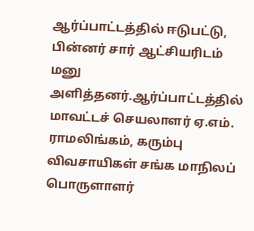ஆர்ப்பாட்டத்தில் ஈடுபட்டு, பின்னர் சார் ஆட்சியரிடம் மனு அளித்தனர்.ஆர்ப்பாட்டத்தில் மாவட்டச் செயலாளர் ஏ.எம். ராமலிங்கம், கரும்பு விவசாயிகள் சங்க மாநிலப் பொருளாளர்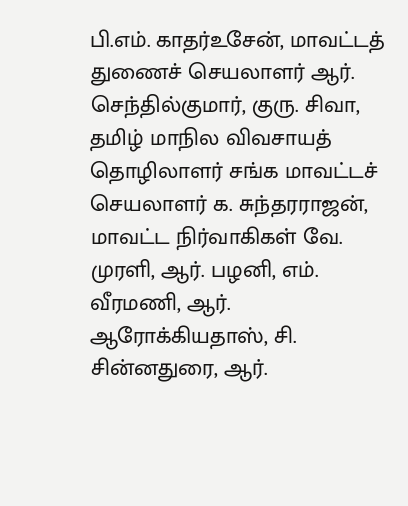பி.எம். காதர்உசேன், மாவட்டத் துணைச் செயலாளர் ஆர். செந்தில்குமார், குரு. சிவா, தமிழ் மாநில விவசாயத் தொழிலாளர் சங்க மாவட்டச் செயலாளர் க. சுந்தரராஜன், மாவட்ட நிர்வாகிகள் வே. முரளி, ஆர். பழனி, எம். வீரமணி, ஆர். ஆரோக்கியதாஸ், சி. சின்னதுரை, ஆர்.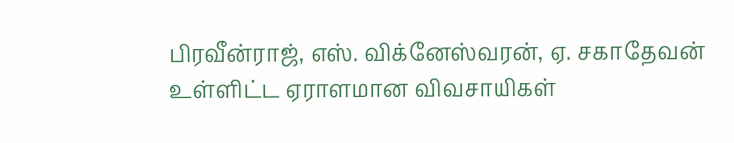பிரவீன்ராஜ், எஸ். விக்னேஸ்வரன், ஏ. சகாதேவன் உள்ளிட்ட ஏராளமான விவசாயிகள்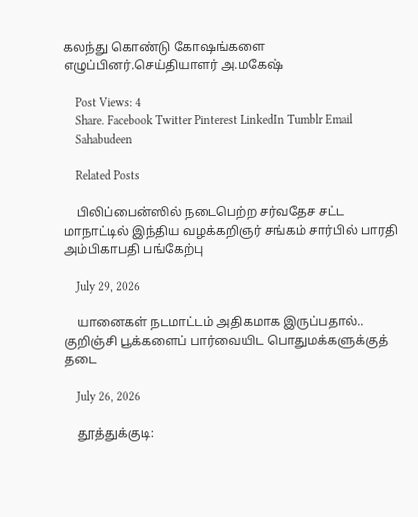கலந்து கொண்டு கோஷங்களை எழுப்பினர்.செய்தியாளர் அ.மகேஷ்

    Post Views: 4
    Share. Facebook Twitter Pinterest LinkedIn Tumblr Email
    Sahabudeen

    Related Posts

    பிலிப்பைன்ஸில் நடைபெற்ற சர்வதேச சட்ட மாநாட்டில் இந்திய வழக்கறிஞர் சங்கம் சார்பில் பாரதி அம்பிகாபதி பங்கேற்பு

    July 29, 2026

    யானைகள் நடமாட்டம் அதிகமாக இருப்பதால்.. குறிஞ்சி பூக்களைப் பார்வையிட பொதுமக்களுக்குத் தடை

    July 26, 2026

    தூத்துக்குடி: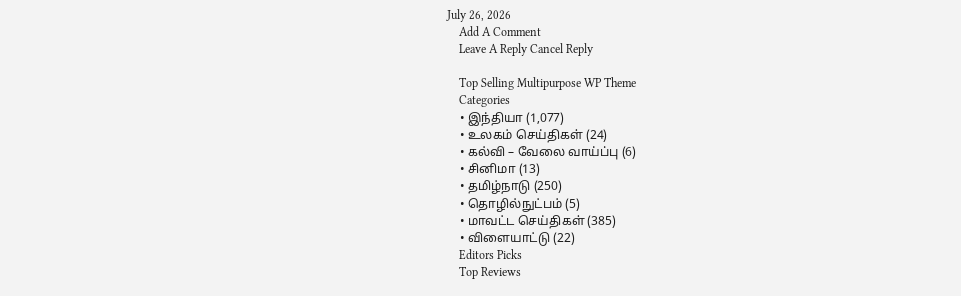July 26, 2026
    Add A Comment
    Leave A Reply Cancel Reply

    Top Selling Multipurpose WP Theme
    Categories
    • இந்தியா (1,077)
    • உலகம் செய்திகள் (24)
    • கல்வி – வேலை வாய்ப்பு (6)
    • சினிமா (13)
    • தமிழ்நாடு (250)
    • தொழில்நுட்பம் (5)
    • மாவட்ட செய்திகள் (385)
    • விளையாட்டு (22)
    Editors Picks
    Top Reviews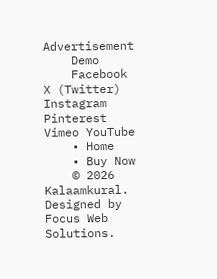Advertisement
    Demo
    Facebook X (Twitter) Instagram Pinterest Vimeo YouTube
    • Home
    • Buy Now
    © 2026 Kalaamkural. Designed by Focus Web Solutions.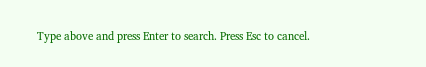Type above and press Enter to search. Press Esc to cancel.